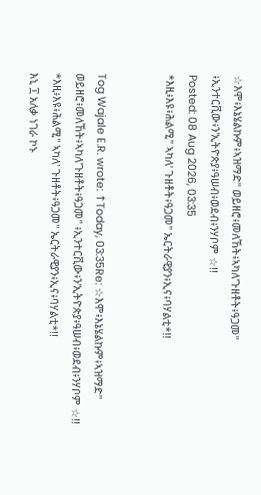☆እሞ፥እኔሄልኩም፥ኣዝማድ" ወይዘሮ፥መለኸት፥ኣካለ'ጉዘቶት፥ዓጋመ" ፥ኢንተርቪው፥ን'ኢትዮጵያ፥ዓሠብ፥ወደብ፥ንሃቦም ☆!!
Posted: 08 Aug 2026, 03:35
*እዚ፥እዩ፥ሕልሚ" ኣካለ' ጉዘቶት፥ዓጋመ" ኤርትራዊያን፥ኢና፥ባሃልቲ*!!


Tog Wajale E.R. wrote: ↑Today, 03:35Re: ☆እሞ፥እኔሄልኩም፥ኣዝማድ" ወይዘሮ፥መለኸት፥ኣካለ'ጉዘቶት፥ዓጋመ" ፥ኢንተርቪው፥ን'ኢትዮጵያ፥ዓሠብ፥ወደብ፥ንሃቦም ☆!!
*እዚ፥እዩ፥ሕልሚ" ኣካለ' ጉዘቶት፥ዓጋመ" ኤርትራዊያን፥ኢና፥ባሃልቲ*!!
እኒ ፲ አለቃ ነገራ ኮኑ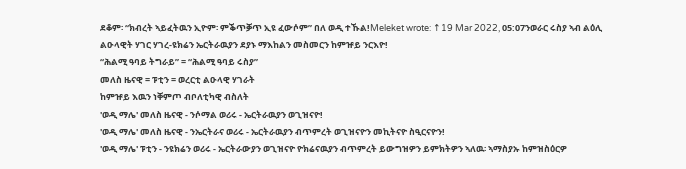ደቆም፡ “ክብረት ኣይፈትዉን ኢዮም፡ ምቕጥቓጥ ኢዩ ፈውሶም” በለ ወዲ ተኹል!Meleket wrote: ↑19 Mar 2022, 05:07ንወራር ሩስያ ኣብ ልዕሊ ልዑላዊት ሃገር ሃገረ-ዩክሬን ኤርትራዉያን ደያኑ ማእከልን መስመርን ከምዡይ ንርእዮ!
“ሕልሚ ዓባይ ትግራይ” = “ሕልሚ ዓባይ ሩስያ”
መለስ ዜናዊ = ፑቲን = ወረርቲ ልዑላዊ ሃገራት
ከምዡይ እዉን ነቐምጦ ብቦለቲካዊ ብስለት
'ወዲ ማሌ' መለስ ዜናዊ - ንሶማል ወሪሩ - ኤርትራዉያን ወጊዝናዮ!
'ወዲ ማሌ' መለስ ዜናዊ - ንኤርትራና ወሪሩ - ኤርትራዉያን ብጥምረት ወጊዝናዮን መኪትናዮ ስዒርናዮን!
'ወዲ ማሌ' ፑቲን - ንዩክሬን ወሪሩ - ኤርትራውያን ወጊዝናዮ ዮክሬናዉያን ብጥምረት ይውግዝዎን ይምክትዎን ኣለዉ፡ ኣማስያኡ ከምዝስዕርዎ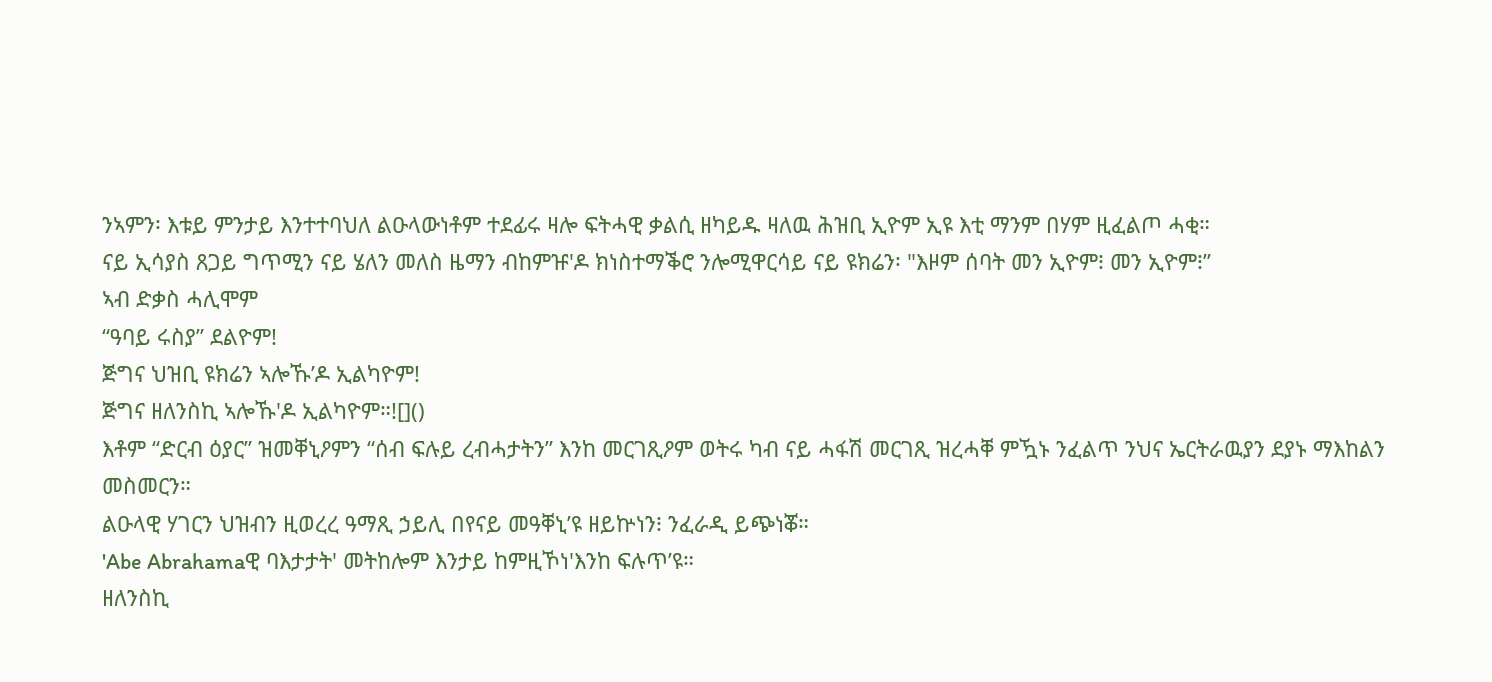ንኣምን፡ እቱይ ምንታይ እንተተባህለ ልዑላውነቶም ተደፊሩ ዛሎ ፍትሓዊ ቃልሲ ዘካይዱ ዛለዉ ሕዝቢ ኢዮም ኢዩ እቲ ማንም በሃም ዚፈልጦ ሓቂ።
ናይ ኢሳያስ ጸጋይ ግጥሚን ናይ ሄለን መለስ ዜማን ብከምዡ'ዶ ክነስተማቕሮ ንሎሚዋርሳይ ናይ ዩክሬን፡ "እዞም ሰባት መን ኢዮም፧ መን ኢዮም፧”
ኣብ ድቃስ ሓሊሞም
“ዓባይ ሩስያ” ደልዮም!
ጅግና ህዝቢ ዩክሬን ኣሎኹ’ዶ ኢልካዮም!
ጅግና ዘለንስኪ ኣሎኹ'ዶ ኢልካዮም።![]()
እቶም “ድርብ ዕያር” ዝመቐኒዖምን “ሰብ ፍሉይ ረብሓታትን” እንከ መርገጺዖም ወትሩ ካብ ናይ ሓፋሽ መርገጺ ዝረሓቐ ምዃኑ ንፈልጥ ንህና ኤርትራዉያን ደያኑ ማእከልን መስመርን።
ልዑላዊ ሃገርን ህዝብን ዚወረረ ዓማጺ ኃይሊ በየናይ መዓቐኒ’ዩ ዘይኵነን፧ ንፈራዲ ይጭነቖ።
'Abe Abrahamaዊ ባእታታት' መትከሎም እንታይ ከምዚኾነ'እንከ ፍሉጥ’ዩ።
ዘለንስኪ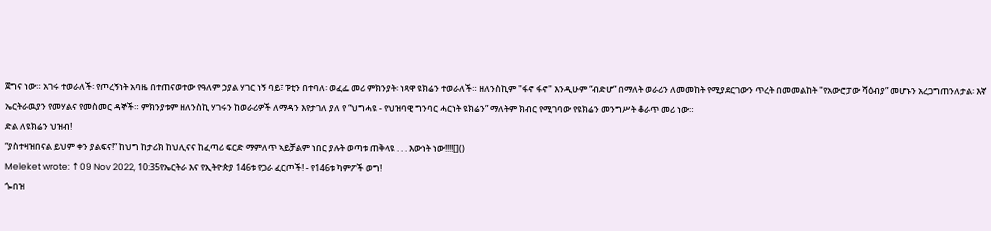ጀግና ነው። አገሩ ተወራለች፡ የጦረኝነት አባዜ በተጠናወተው የዓለም ኃያል ሃገር ነኝ ባይ፣ ፑቲን በተባለ፡ ወፈፌ መሪ ምክንያት፡ ነጻዋ ዩክሬን ተወራለች። ዘለንስኪም "ፋኖ ፋኖ" እንዲሁም “ብድሆ” በማለት ወራሪን ለመመከት የሚያደርገውን ጥረት በመመልከት "የአውሮፓው ሻዕብያ” መሆኑን አረጋግጠንለታል፡ እኛ ኤርትራዉያን የመሃልና የመስመር ዳኞች። ምክንያቱም ዘለንስኪ ሃገሩን ከወራሪዎች ለማዳን እየታገለ ያለ የ “ህግሓዩ - የህዝባዊ ግንባር ሓርነት ዩክሬን” ማለትም ክብር የሚገባው የዩክሬን መንግሥት ቆራጥ መሪ ነው።
ድል ለዩክሬን ህዝብ!
“ያስተዛዝበናል ይህም ቀን ያልፍና!” ከህግ ከታሪክ ከህሊናና ከፈጣሪ ፍርድ ማምለጥ ኣይቻልም ነበር ያሉት ወጣቱ ጠቅላዩ . . . እውነት ነው!!!![]()
Meleket wrote: ↑09 Nov 2022, 10:35የኤርትራ እና የኢትዮጵያ 146ቱ የጋራ ፈርጦች! - የ146ቱ ካምፖች ወግ!
ጐበዝ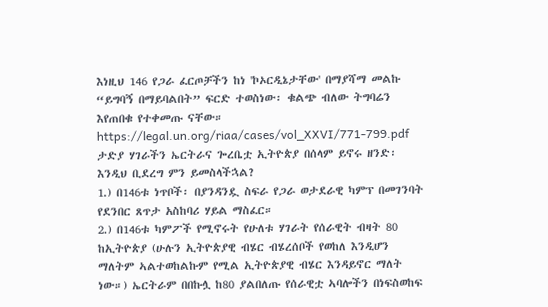እነዚህ 146 የጋራ ፈርጦቻችን ከነ 'ኮኦርዲኔታቸው' በማያሻማ መልኩ “ይግባኝ በማይባልበት” ፍርድ ተወስነው፡ ቁልጭ ብለው ትግባሬን እየጠበቁ የተቀመጡ ናቸው።
https://legal.un.org/riaa/cases/vol_XXVI/771-799.pdf
ታድያ ሃገራችን ኤርትራና ጐረቤቷ ኢትዮጵያ በሰላም ይኖሩ ዘንድ፡ እንዲህ ቢደረግ ምን ይመስላችኋል?
1.) በ146ቱ ነጥቦች፡ በያንዳንዷ ስፍራ የጋራ ወታደራዊ ካምፕ በመገንባት የደንበር ጸጥታ አስከባሪ ሃይል ማስፈር።
2.) በ146ቱ ካምፖች የሚኖሩት የሁለቱ ሃገራት የሰራዊት ብዛት 80 ከኢትዮጵያ (ሁሉን ኢትዮጵያዊ ብሄር ብሄረሰቦች የወከለ እንዲሆን ማለትም ኣልተወከልኩም የሚል ኢትዮጵያዊ ብሄር እንዳይኖር ማለት ነው።) ኤርትራም በበኩሏ ከ80 ያልበለጡ የሰራዊቷ ኣባሎችን በነፍስወከፍ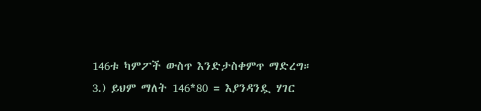146ቱ ካምፖች ውስጥ እንድታስቀምጥ ማድረግ።
3.) ይህም ማለት 146*80 = እያንዳንዷ ሃገር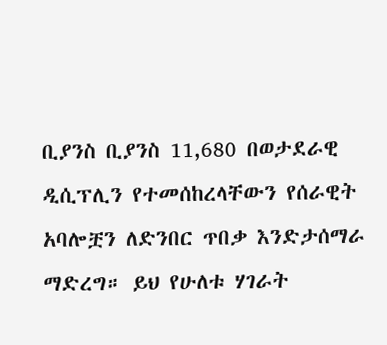ቢያንስ ቢያንስ 11,680 በወታደራዊ ዲሲፕሊን የተመሰከረላቸውን የሰራዊት አባሎቿን ለድንበር ጥበቃ እንድታሰማራ ማድረግ። ይህ የሁለቱ ሃገራት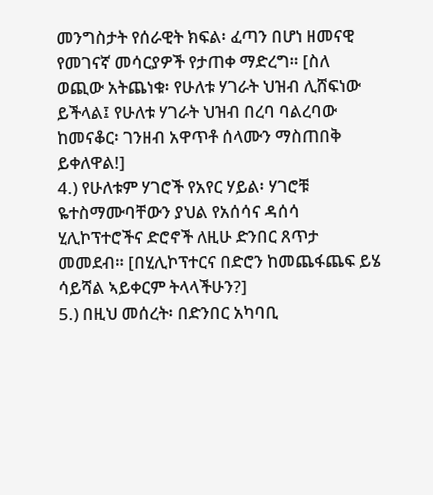መንግስታት የሰራዊት ክፍል፡ ፈጣን በሆነ ዘመናዊ የመገናኛ መሳርያዎች የታጠቀ ማድረግ። [ስለ ወጪው አትጨነቁ፡ የሁለቱ ሃገራት ህዝብ ሊሸፍነው ይችላል፤ የሁለቱ ሃገራት ህዝብ በረባ ባልረባው ከመናቆር፡ ገንዘብ አዋጥቶ ሰላሙን ማስጠበቅ ይቀለዋል!]
4.) የሁለቱም ሃገሮች የአየር ሃይል፡ ሃገሮቹ ዬተስማሙባቸውን ያህል የአሰሳና ዳሰሳ ሂሊኮፕተሮችና ድሮኖች ለዚሁ ድንበር ጸጥታ መመደብ። [በሂሊኮፕተርና በድሮን ከመጨፋጨፍ ይሄ ሳይሻል ኣይቀርም ትላላችሁን?]
5.) በዚህ መሰረት፡ በድንበር አካባቢ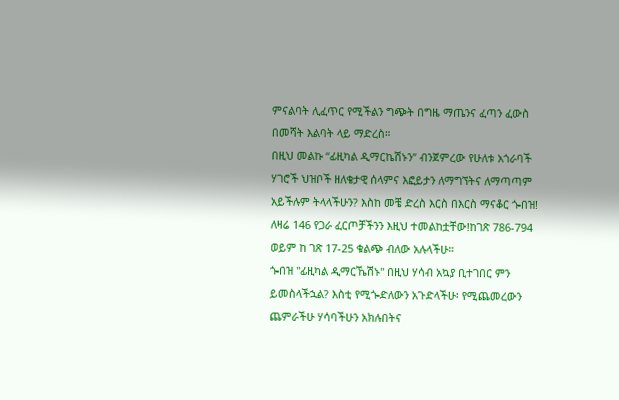ምናልባት ሊፈጥር የሚችልን ግጭት በግዜ ማጤንና ፈጣን ፈውስ በመሻት እልባት ላይ ማድረስ።
በዚህ መልኩ “ፊዚካል ዲማርኬሽኑን” ብንጀምረው የሁለቱ አጎራባች ሃገሮች ህዝቦች ዘለቄታዊ ሰላምና እፎይታን ለማግኘትና ለማጣጣም አይችሉም ትላላችሁን? እስከ መቼ ድረስ እርስ በእርስ ማናቆር ጐበዝ!
ለዛሬ 146 የጋራ ፈርጦቻችንን እዚህ ተመልከቷቸው!ከገጽ 786-794 ወይም ከ ገጽ 17-25 ቁልጭ ብለው አሉላችሁ።
ጐበዝ "ፊዚካል ዲማርኼሽኑ" በዚህ ሃሳብ አኳያ ቢተገበር ምን ይመስላችኋል? እስቲ የሚጐድለውን አጉድላችሁ፡ የሚጨመረውን ጨምራችሁ ሃሳባችሁን አክሉበትና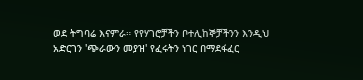ወደ ትግባሬ እናምራ። የየሃገሮቻችን ቦተሊከኞቻችንን እንዲህ አድርገን 'ጭራውን መያዝ' የፈሩትን ነገር በማደፋፈር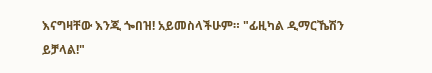እናግዛቸው እንጂ ጐበዝ! አይመስላችሁም። "ፊዚካል ዲማርኼሽን ይቻላል!"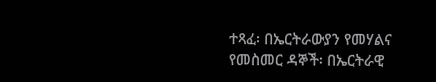ተጻፈ፡ በኤርትራውያን የመሃልና የመስመር ዳኞች፡ በኤርትራዊ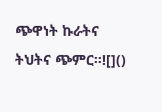ጭዋነት ኩራትና ትህትና ጭምር።![]()